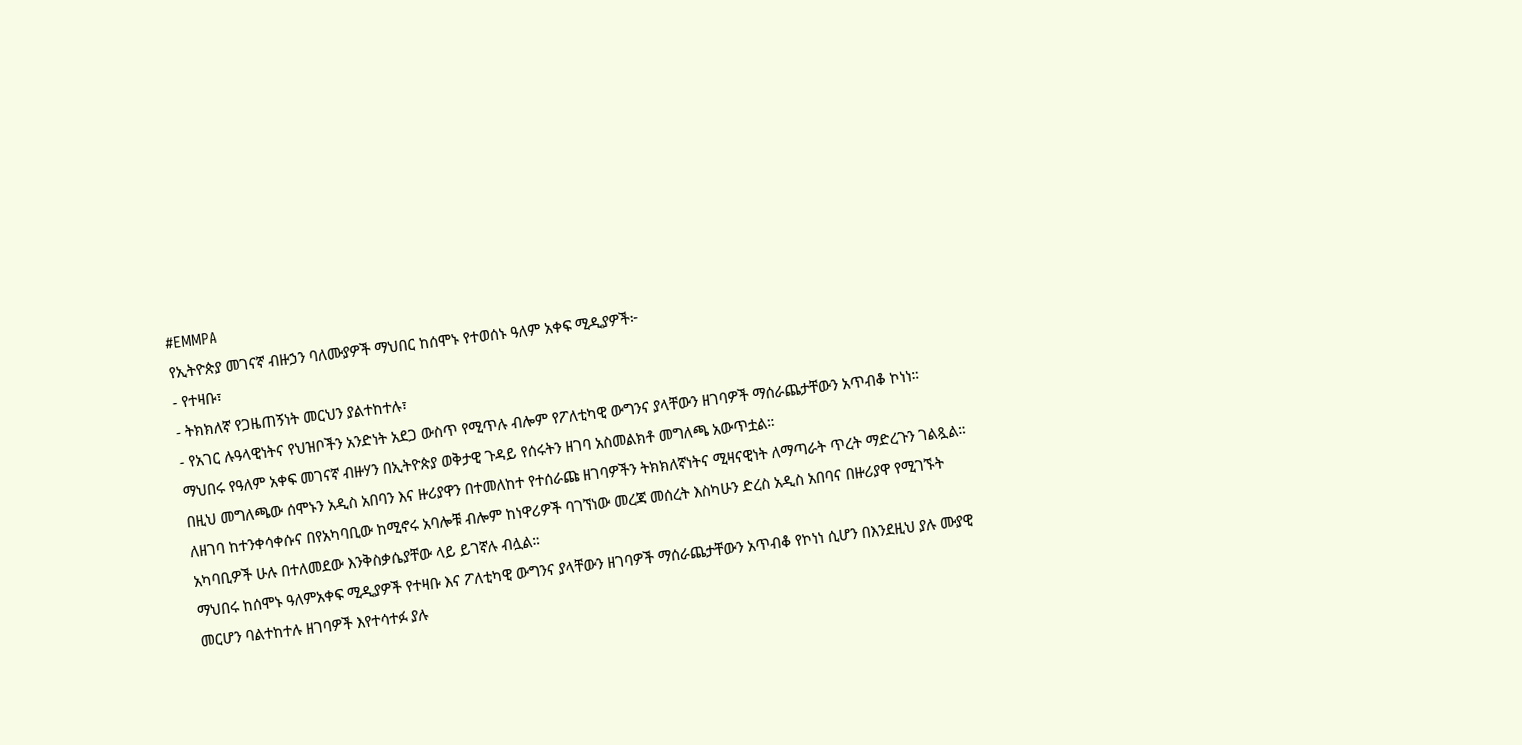#EMMPA
የኢትዮጵያ መገናኛ ብዙኃን ባለሙያዎች ማህበር ከሰሞኑ የተወሰኑ ዓለም አቀፍ ሚዲያዎች፦
- የተዛቡ፣
- ትክክለኛ የጋዜጠኝነት መርህን ያልተከተሉ፣
- የአገር ሉዓላዊነትና የህዝቦችን አንድነት አደጋ ውስጥ የሚጥሉ ብሎም የፖለቲካዊ ውግንና ያላቸውን ዘገባዎች ማሰራጨታቸውን አጥብቆ ኮነነ።
ማህበሩ የዓለም አቀፍ መገናኛ ብዙሃን በኢትዮጵያ ወቅታዊ ጉዳይ የሰሩትን ዘገባ አስመልክቶ መግለጫ አውጥቷል።
በዚህ መግለጫው ሰሞኑን አዲስ አበባን እና ዙሪያዋን በተመለከተ የተሰራጩ ዘገባዎችን ትክክለኛነትና ሚዛናዊነት ለማጣራት ጥረት ማድረጉን ገልጿል።
ለዘገባ ከተንቀሳቀሱና በየአካባቢው ከሚኖሩ አባሎቹ ብሎም ከነዋሪዎች ባገኘነው መረጃ መሰረት እስካሁን ድረስ አዲስ አበባና በዙሪያዋ የሚገኙት አካባቢዎች ሁሉ በተለመደው እንቅስቃሴያቸው ላይ ይገኛሉ ብሏል።
ማህበሩ ከሰሞኑ ዓለምአቀፍ ሚዲያዎች የተዛቡ እና ፖለቲካዊ ውግንና ያላቸውን ዘገባዎች ማሰራጨታቸውን አጥብቆ የኮነነ ሲሆን በእንደዚህ ያሉ ሙያዊ መርሆን ባልተከተሉ ዘገባዎች እየተሳተፉ ያሉ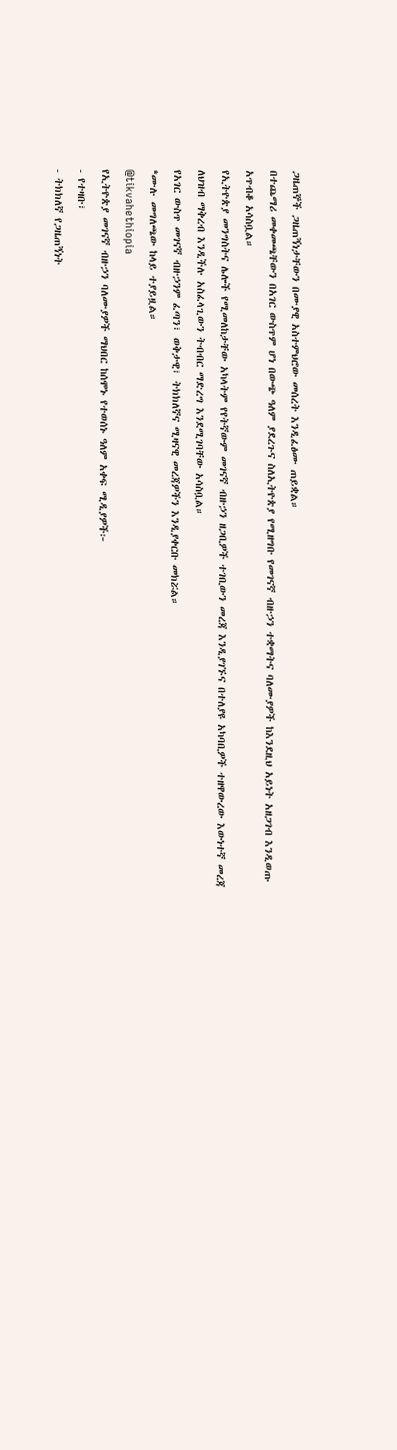ጋዜጠኞች ጋዜጠኝነታቸውን በሙያዊ አስተምህሮው መሰረት እንዲፈፅሙ ጠይቋል።
በተጨማሪ መቀመጫቸውን በአገር ውስጥም ሆነ በውጭ ዓለም ያደረጉና ስለኢትዮጵያ የሚዘግቡ የመገናኛ ብዙኃን ተቋማትና ባለሙያዎች ከእንደዚህ አይነት አዘጋገብ እንዲወጡ አጥብቆ አሳስቧል።
የኢትዮጵያ መንግስትና ሌሎች የሚመለከታቸው አካላትም የየትኛውም መገናኛ ብዙኃን ዘጋቢዎች ተገቢውን መረጃ እንዲያገኙና በተለያዩ አካባቢዎች ተዘዋውረው እውነተኛ መረጃ ለህዝብ ማቅረብ እንዲችሉ አስፈላጊውን ትብብር ማድረግ እንደሚገባቸው አሳስቧል።
የአገር ውስጥ መገናኛ ብዙኃንም ፈጣን፣ ወቅታዊ፣ ትክክለኛና ሚዛናዊ መረጃዎችን እንዲያቀርቡ መክሯል።
*ሙሉ መግለጫው ከላይ ተያይዟል።
@tikvahethiopia
የኢትዮጵያ መገናኛ ብዙኃን ባለሙያዎች ማህበር ከሰሞኑ የተወሰኑ ዓለም አቀፍ ሚዲያዎች፦
- የተዛቡ፣
- ትክክለኛ የጋዜጠኝነት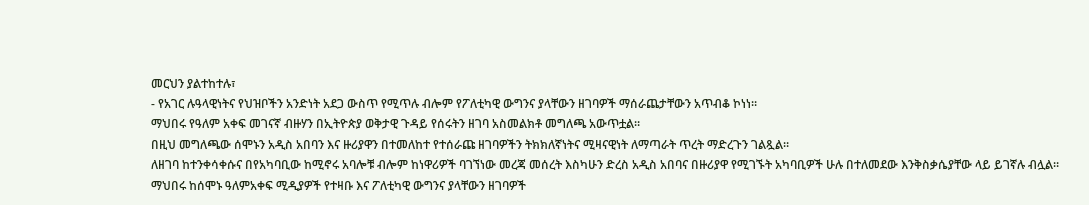መርህን ያልተከተሉ፣
- የአገር ሉዓላዊነትና የህዝቦችን አንድነት አደጋ ውስጥ የሚጥሉ ብሎም የፖለቲካዊ ውግንና ያላቸውን ዘገባዎች ማሰራጨታቸውን አጥብቆ ኮነነ።
ማህበሩ የዓለም አቀፍ መገናኛ ብዙሃን በኢትዮጵያ ወቅታዊ ጉዳይ የሰሩትን ዘገባ አስመልክቶ መግለጫ አውጥቷል።
በዚህ መግለጫው ሰሞኑን አዲስ አበባን እና ዙሪያዋን በተመለከተ የተሰራጩ ዘገባዎችን ትክክለኛነትና ሚዛናዊነት ለማጣራት ጥረት ማድረጉን ገልጿል።
ለዘገባ ከተንቀሳቀሱና በየአካባቢው ከሚኖሩ አባሎቹ ብሎም ከነዋሪዎች ባገኘነው መረጃ መሰረት እስካሁን ድረስ አዲስ አበባና በዙሪያዋ የሚገኙት አካባቢዎች ሁሉ በተለመደው እንቅስቃሴያቸው ላይ ይገኛሉ ብሏል።
ማህበሩ ከሰሞኑ ዓለምአቀፍ ሚዲያዎች የተዛቡ እና ፖለቲካዊ ውግንና ያላቸውን ዘገባዎች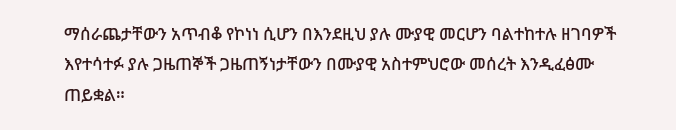ማሰራጨታቸውን አጥብቆ የኮነነ ሲሆን በእንደዚህ ያሉ ሙያዊ መርሆን ባልተከተሉ ዘገባዎች እየተሳተፉ ያሉ ጋዜጠኞች ጋዜጠኝነታቸውን በሙያዊ አስተምህሮው መሰረት እንዲፈፅሙ ጠይቋል።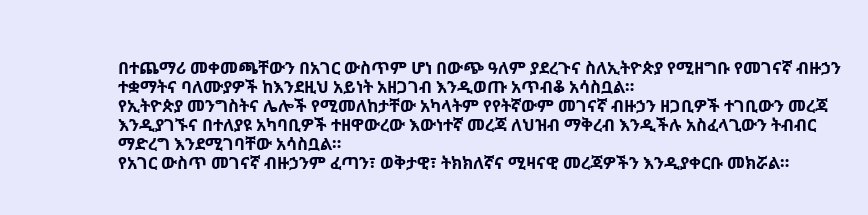በተጨማሪ መቀመጫቸውን በአገር ውስጥም ሆነ በውጭ ዓለም ያደረጉና ስለኢትዮጵያ የሚዘግቡ የመገናኛ ብዙኃን ተቋማትና ባለሙያዎች ከእንደዚህ አይነት አዘጋገብ እንዲወጡ አጥብቆ አሳስቧል።
የኢትዮጵያ መንግስትና ሌሎች የሚመለከታቸው አካላትም የየትኛውም መገናኛ ብዙኃን ዘጋቢዎች ተገቢውን መረጃ እንዲያገኙና በተለያዩ አካባቢዎች ተዘዋውረው እውነተኛ መረጃ ለህዝብ ማቅረብ እንዲችሉ አስፈላጊውን ትብብር ማድረግ እንደሚገባቸው አሳስቧል።
የአገር ውስጥ መገናኛ ብዙኃንም ፈጣን፣ ወቅታዊ፣ ትክክለኛና ሚዛናዊ መረጃዎችን እንዲያቀርቡ መክሯል።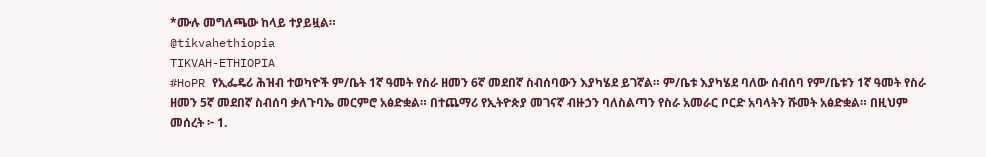*ሙሉ መግለጫው ከላይ ተያይዟል።
@tikvahethiopia
TIKVAH-ETHIOPIA
#HoPR የኢፌዴሪ ሕዝብ ተወካዮች ም/ቤት 1ኛ ዓመት የስራ ዘመን 6ኛ መደበኛ ስብሰባውን እያካሄደ ይገኛል። ም/ቤቱ እያካሄደ ባለው ሰብሰባ የም/ቤቱን 1ኛ ዓመት የስራ ዘመን 5ኛ መደበኛ ስብሰባ ቃለጉባኤ መርምሮ አፅድቋል። በተጨማሪ የኢትዮጵያ መገናኛ ብዙኃን ባለስልጣን የስራ አመራር ቦርድ አባላትን ሹመት አፅድቋል። በዚህም መሰረት ፦ 1.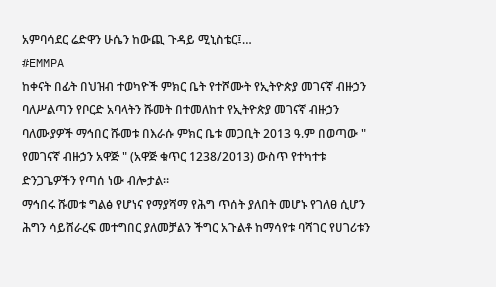አምባሳደር ሬድዋን ሁሴን ከውጪ ጉዳይ ሚኒስቴር፤…
#EMMPA
ከቀናት በፊት በህዝብ ተወካዮች ምክር ቤት የተሾሙት የኢትዮጵያ መገናኛ ብዙኃን ባለሥልጣን የቦርድ አባላትን ሹመት በተመለከተ የኢትዮጵያ መገናኛ ብዙኃን ባለሙያዎች ማኅበር ሹመቱ በእራሱ ምክር ቤቱ መጋቢት 2013 ዓ.ም በወጣው " የመገናኛ ብዙኃን አዋጅ " (አዋጅ ቁጥር 1238/2013) ውስጥ የተካተቱ ድንጋጌዎችን የጣሰ ነው ብሎታል።
ማኅበሩ ሹመቱ ግልፅ የሆነና የማያሻማ የሕግ ጥሰት ያለበት መሆኑ የገለፀ ሲሆን ሕግን ሳይሸራረፍ መተግበር ያለመቻልን ችግር አጉልቶ ከማሳየቱ ባሻገር የሀገሪቱን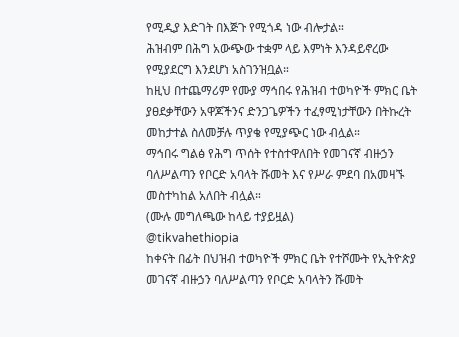የሚዲያ እድገት በእጅጉ የሚጎዳ ነው ብሎታል።
ሕዝብም በሕግ አውጭው ተቋም ላይ እምነት እንዳይኖረው የሚያደርግ እንደሆነ አስገንዝቧል።
ከዚህ በተጨማሪም የሙያ ማኅበሩ የሕዝብ ተወካዮች ምክር ቤት ያፀደቃቸውን አዋጆችንና ድንጋጌዎችን ተፈፃሚነታቸውን በትኩረት መከታተል ስለመቻሉ ጥያቄ የሚያጭር ነው ብሏል።
ማኅበሩ ግልፅ የሕግ ጥሰት የተስተዋለበት የመገናኛ ብዙኃን ባለሥልጣን የቦርድ አባላት ሹመት እና የሥራ ምደባ በአመዛኙ መስተካከል አለበት ብሏል።
(ሙሉ መግለጫው ከላይ ተያይዟል)
@tikvahethiopia
ከቀናት በፊት በህዝብ ተወካዮች ምክር ቤት የተሾሙት የኢትዮጵያ መገናኛ ብዙኃን ባለሥልጣን የቦርድ አባላትን ሹመት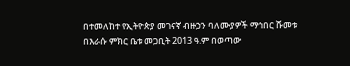በተመለከተ የኢትዮጵያ መገናኛ ብዙኃን ባለሙያዎች ማኅበር ሹመቱ በእራሱ ምክር ቤቱ መጋቢት 2013 ዓ.ም በወጣው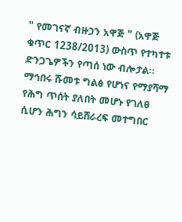" የመገናኛ ብዙኃን አዋጅ " (አዋጅ ቁጥር 1238/2013) ውስጥ የተካተቱ ድንጋጌዎችን የጣሰ ነው ብሎታል።
ማኅበሩ ሹመቱ ግልፅ የሆነና የማያሻማ የሕግ ጥሰት ያለበት መሆኑ የገለፀ ሲሆን ሕግን ሳይሸራረፍ መተግበር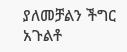ያለመቻልን ችግር አጉልቶ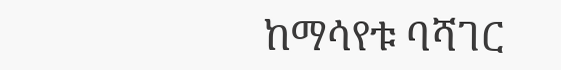ከማሳየቱ ባሻገር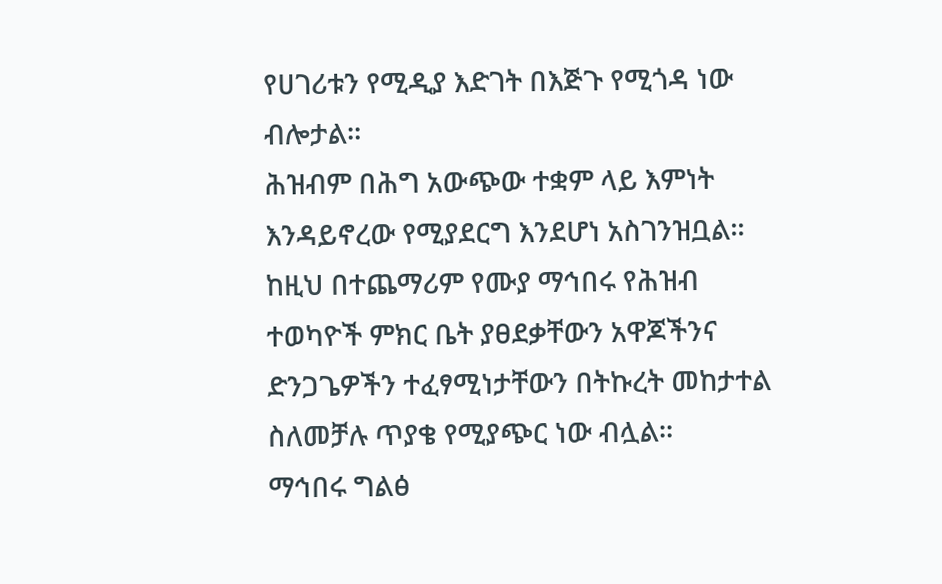የሀገሪቱን የሚዲያ እድገት በእጅጉ የሚጎዳ ነው ብሎታል።
ሕዝብም በሕግ አውጭው ተቋም ላይ እምነት እንዳይኖረው የሚያደርግ እንደሆነ አስገንዝቧል።
ከዚህ በተጨማሪም የሙያ ማኅበሩ የሕዝብ ተወካዮች ምክር ቤት ያፀደቃቸውን አዋጆችንና ድንጋጌዎችን ተፈፃሚነታቸውን በትኩረት መከታተል ስለመቻሉ ጥያቄ የሚያጭር ነው ብሏል።
ማኅበሩ ግልፅ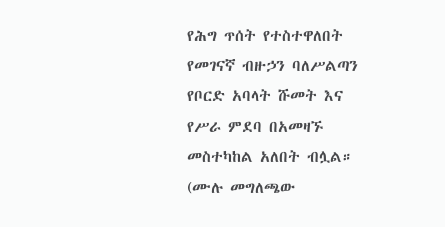የሕግ ጥሰት የተስተዋለበት የመገናኛ ብዙኃን ባለሥልጣን የቦርድ አባላት ሹመት እና የሥራ ምደባ በአመዛኙ መስተካከል አለበት ብሏል።
(ሙሉ መግለጫው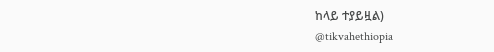ከላይ ተያይዟል)
@tikvahethiopia